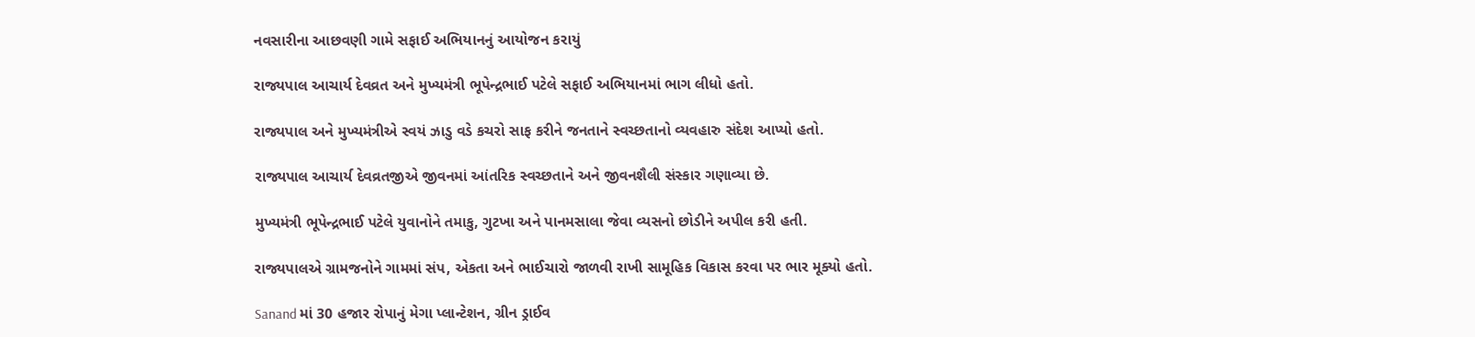નવસારીના આછવણી ગામે સફાઈ અભિયાનનું આયોજન કરાયું

રાજ્યપાલ આચાર્ય દેવવ્રત અને મુખ્યમંત્રી ભૂપેન્દ્રભાઈ પટેલે સફાઈ અભિયાનમાં ભાગ લીધો હતો.

રાજ્યપાલ અને મુખ્યમંત્રીએ સ્વયં ઝાડુ વડે કચરો સાફ કરીને જનતાને સ્વચ્છતાનો વ્યવહારુ સંદેશ આપ્યો હતો.

રાજ્યપાલ આચાર્ય દેવવ્રતજીએ જીવનમાં આંતરિક સ્વચ્છતાને અને જીવનશૈલી સંસ્કાર ગણાવ્યા છે.

મુખ્યમંત્રી ભૂપેન્દ્રભાઈ પટેલે યુવાનોને તમાકુ, ગુટખા અને પાનમસાલા જેવા વ્યસનો છોડીને અપીલ કરી હતી.

રાજ્યપાલએ ગ્રામજનોને ગામમાં સંપ, એકતા અને ભાઈચારો જાળવી રાખી સામૂહિક વિકાસ કરવા પર ભાર મૂક્યો હતો.

Sanand માં 30 હજાર રોપાનું મેગા પ્લાન્ટેશન, ગ્રીન ડ્રાઈવ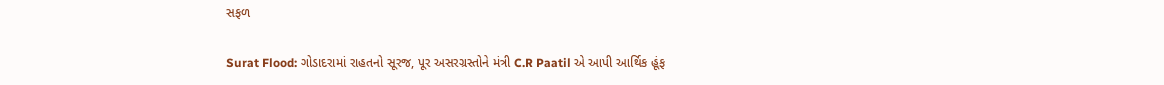સફળ

Surat Flood: ગોડાદરામાં રાહતનો સૂરજ, પૂર અસરગ્રસ્તોને મંત્રી C.R Paatil એ આપી આર્થિક હૂંફ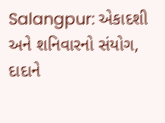Salangpur: એકાદશી અને શનિવારનો સંયોગ, દાદાને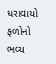ધરાવાયો ફળોનો ભવ્ય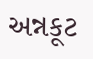અન્નકૂટ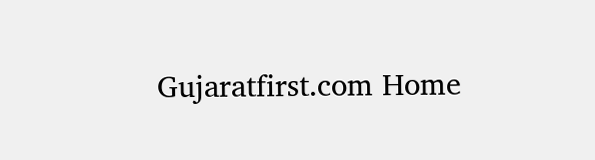Gujaratfirst.com Home